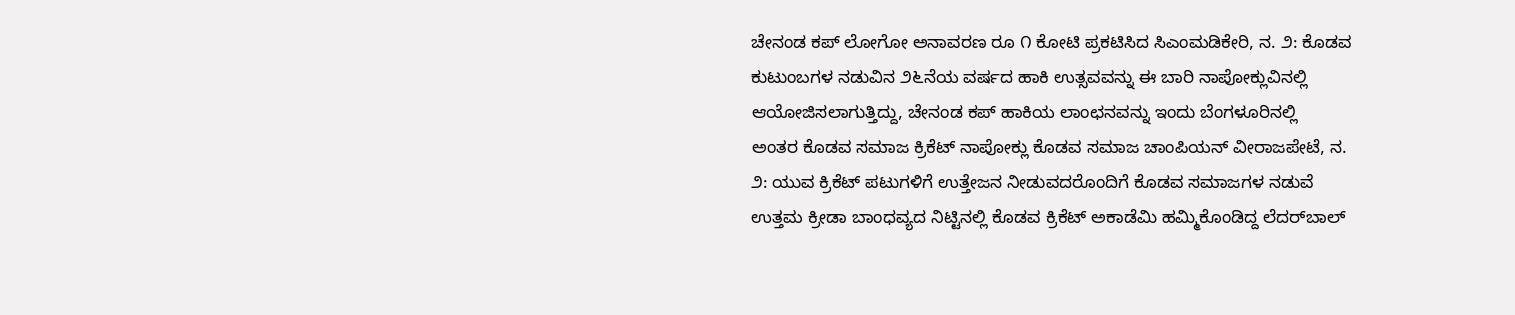ಚೇನಂಡ ಕಪ್ ಲೋಗೋ ಅನಾವರಣ ರೂ ೧ ಕೋಟಿ ಪ್ರಕಟಿಸಿದ ಸಿಎಂಮಡಿಕೇರಿ, ನ. ೨: ಕೊಡವ ಕುಟುಂಬಗಳ ನಡುವಿನ ೨೬ನೆಯ ವರ್ಷದ ಹಾಕಿ ಉತ್ಸವವನ್ನು ಈ ಬಾರಿ ನಾಪೋಕ್ಲುವಿನಲ್ಲಿ ಆಯೋಜಿಸಲಾಗುತ್ತಿದ್ದು, ಚೇನಂಡ ಕಪ್ ಹಾಕಿಯ ಲಾಂಛನವನ್ನು ಇಂದು ಬೆಂಗಳೂರಿನಲ್ಲಿ
ಅಂತರ ಕೊಡವ ಸಮಾಜ ಕ್ರಿಕೆಟ್ ನಾಪೋಕ್ಲು ಕೊಡವ ಸಮಾಜ ಚಾಂಪಿಯನ್ ವೀರಾಜಪೇಟೆ, ನ. ೨: ಯುವ ಕ್ರಿಕೆಟ್ ಪಟುಗಳಿಗೆ ಉತ್ತೇಜನ ನೀಡುವದರೊಂದಿಗೆ ಕೊಡವ ಸಮಾಜಗಳ ನಡುವೆ ಉತ್ತಮ ಕ್ರೀಡಾ ಬಾಂಧವ್ಯದ ನಿಟ್ಟಿನಲ್ಲಿ ಕೊಡವ ಕ್ರಿಕೆಟ್ ಅಕಾಡೆಮಿ ಹಮ್ಮಿಕೊಂಡಿದ್ದ ಲೆದರ್‌ಬಾಲ್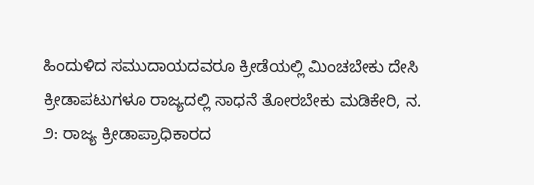ಹಿಂದುಳಿದ ಸಮುದಾಯದವರೂ ಕ್ರೀಡೆಯಲ್ಲಿ ಮಿಂಚಬೇಕು ದೇಸಿ ಕ್ರೀಡಾಪಟುಗಳೂ ರಾಜ್ಯದಲ್ಲಿ ಸಾಧನೆ ತೋರಬೇಕು ಮಡಿಕೇರಿ, ನ. ೨: ರಾಜ್ಯ ಕ್ರೀಡಾಪ್ರಾಧಿಕಾರದ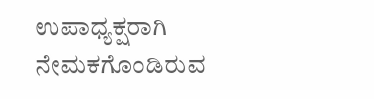ಉಪಾಧ್ಯಕ್ಷರಾಗಿ ನೇಮಕಗೊಂಡಿರುವ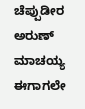ಚೆಪ್ಪುಡೀರ ಅರುಣ್ ಮಾಚಯ್ಯ ಈಗಾಗಲೇ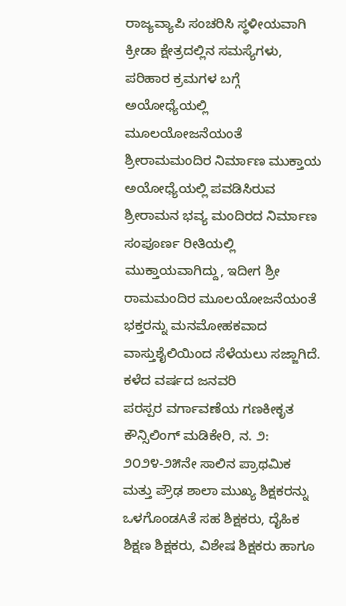ರಾಜ್ಯವ್ಯಾಪಿ ಸಂಚರಿಸಿ ಸ್ಥಳೀಯವಾಗಿ ಕ್ರೀಡಾ ಕ್ಷೇತ್ರದಲ್ಲಿನ ಸಮಸ್ಯೆಗಳು, ಪರಿಹಾರ ಕ್ರಮಗಳ ಬಗ್ಗೆ
ಅಯೋಧ್ಯೆಯಲ್ಲಿ ಮೂಲಯೋಜನೆಯಂತೆ ಶ್ರೀರಾಮಮಂದಿರ ನಿರ್ಮಾಣ ಮುಕ್ತಾಯ ಅಯೋಧ್ಯೆಯಲ್ಲಿ ಪವಡಿಸಿರುವ ಶ್ರೀರಾಮನ ಭವ್ಯ ಮಂದಿರದ ನಿರ್ಮಾಣ ಸಂಪೂರ್ಣ ರೀತಿಯಲ್ಲಿ ಮುಕ್ತಾಯವಾಗಿದ್ದು, ಇದೀಗ ಶ್ರೀ ರಾಮಮಂದಿರ ಮೂಲಯೋಜನೆಯಂತೆ ಭಕ್ತರನ್ನು ಮನಮೋಹಕವಾದ ವಾಸ್ತುಶೈಲಿಯಿಂದ ಸೆಳೆಯಲು ಸಜ್ಜಾಗಿದೆ. ಕಳೆದ ವರ್ಷದ ಜನವರಿ
ಪರಸ್ಪರ ವರ್ಗಾವಣೆಯ ಗಣಕೀಕೃತ ಕೌನ್ಸಿಲಿಂಗ್ ಮಡಿಕೇರಿ, ನ. ೨: ೨೦೨೪-೨೫ನೇ ಸಾಲಿನ ಪ್ರಾಥಮಿಕ ಮತ್ತು ಪ್ರೌಢ ಶಾಲಾ ಮುಖ್ಯ ಶಿಕ್ಷಕರನ್ನು ಒಳಗೊಂಡAತೆ ಸಹ ಶಿಕ್ಷಕರು, ದೈಹಿಕ ಶಿಕ್ಷಣ ಶಿಕ್ಷಕರು, ವಿಶೇಷ ಶಿಕ್ಷಕರು ಹಾಗೂ